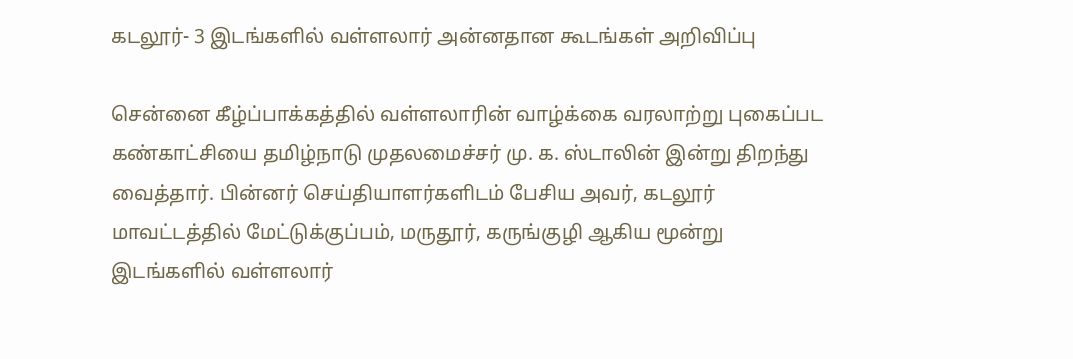கடலூர்- 3 இடங்களில் வள்ளலார் அன்னதான கூடங்கள் அறிவிப்பு

சென்னை கீழ்ப்பாக்கத்தில் வள்ளலாரின் வாழ்க்கை வரலாற்று புகைப்பட கண்காட்சியை தமிழ்நாடு முதலமைச்சர் மு. க. ஸ்டாலின் இன்று திறந்து வைத்தார். பின்னர் செய்தியாளர்களிடம் பேசிய அவர், கடலூர் மாவட்டத்தில் மேட்டுக்குப்பம், மருதூர், கருங்குழி ஆகிய மூன்று இடங்களில் வள்ளலார்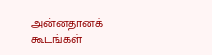அன்னதானக் கூடங்கள்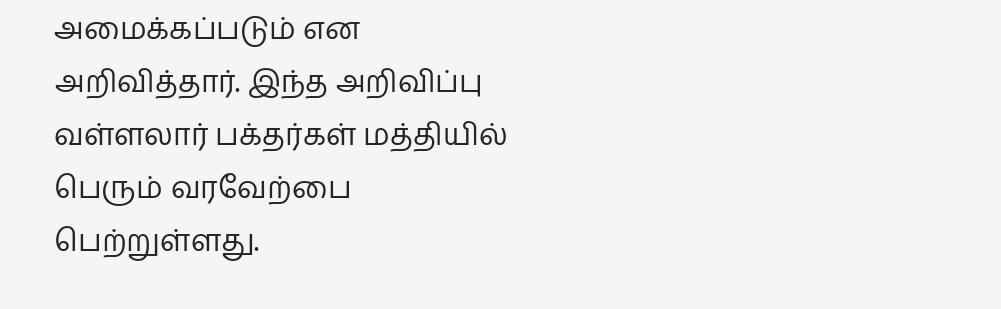அமைக்கப்படும் என அறிவித்தார். இந்த அறிவிப்பு வள்ளலார் பக்தர்கள் மத்தியில் பெரும் வரவேற்பை பெற்றுள்ளது.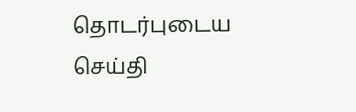தொடர்புடைய செய்தி